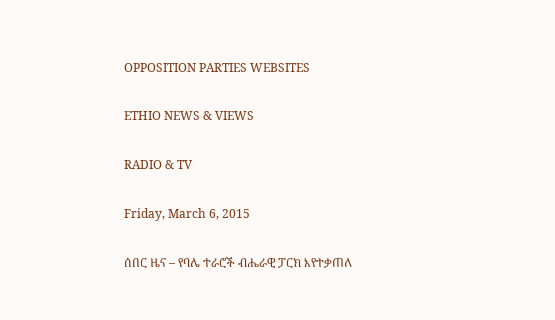OPPOSITION PARTIES WEBSITES

ETHIO NEWS & VIEWS

RADIO & TV

Friday, March 6, 2015

ሰበር ዜና – የባሌ ተራሮች ብሔራዊ ፓርክ እየተቃጠለ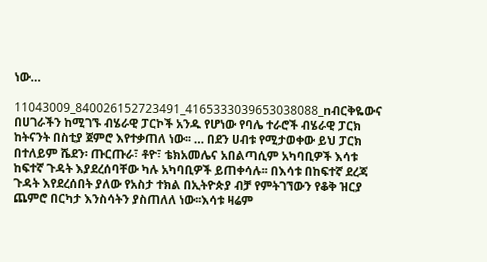ነው…

11043009_840026152723491_4165333039653038088_nብርቅዬውና በሀገራችን ከሚገኙ ብሄራዊ ፓርኮች አንዱ የሆነው የባሌ ተራሮች ብሄራዊ ፓርክ ከትናንት በስቲያ ጀምሮ እየተቃጠለ ነው፡፡ … በደን ሀብቱ የሚታወቀው ይህ ፓርክ በተለይም ሼደን፡ ጡርጡራ፣ ቶዮ፣ ቴክአመሌና አበልጣሲም አካባቢዎች እሳቱ ከፍተኛ ጉዳት እያደረሰባቸው ካሉ አካባቢዎች ይጠቀሳሉ፡፡ በእሳቱ በከፍተኛ ደረጃ ጉዳት እየደረሰበት ያለው የአስታ ተክል በኢትዮጵያ ብቻ የምትገኘውን የቆቅ ዝርያ ጨምሮ በርካታ እንስሳትን ያስጠለለ ነው፡፡እሳቱ ዛሬም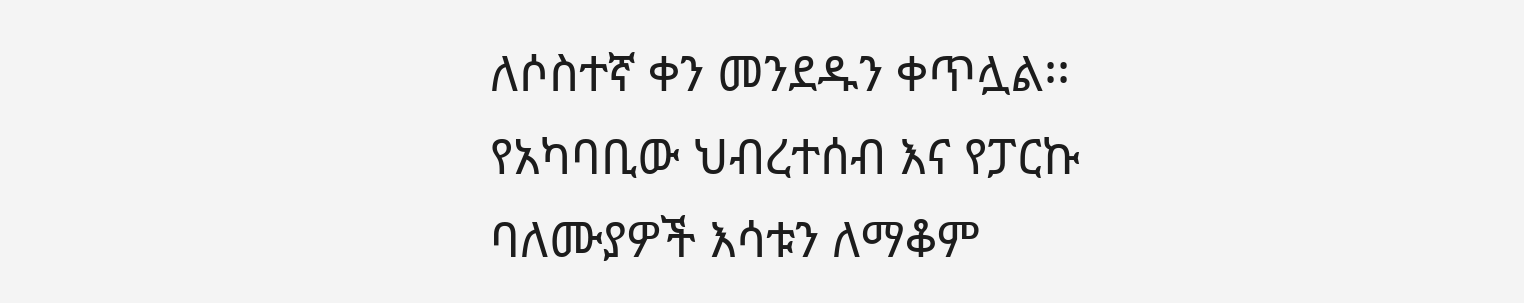ለሶስተኛ ቀን መንደዱን ቀጥሏል፡፡ የአካባቢው ህብረተሰብ እና የፓርኩ ባለሙያዎች እሳቱን ለማቆም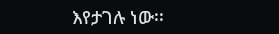እየታገሉ ነው፡፡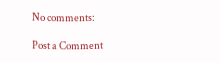No comments:

Post a Comment